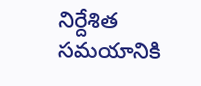నిర్దేశిత సమయానికి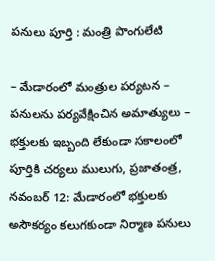పనులు పూర్తి : మంత్రి పొంగులేటి

– మేడారంలో మంత్రుల పర్యటన – పనులను పర్యవేక్షించిన అమాత్యులు – భక్తులకు ఇబ్బంది లేకుండా సకాలంలో పూర్తికి చర్యలు ములుగు, ప్రజాతంత్ర, నవంబర్ 12: మేడారంలో భక్తులకు అసౌకర్యం కలుగకుండా నిర్మాణ పనులు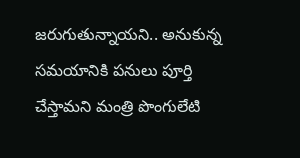జరుగుతున్నాయని.. అనుకున్న సమయానికి పనులు పూర్తి చేస్తామని మంత్రి పొంగులేటి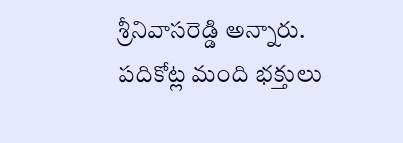శ్రీనివాసరెడ్డి అన్నారు. పదికోట్ల మంది భక్తులు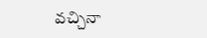వచ్చినా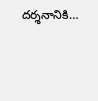దర్శనానికి…